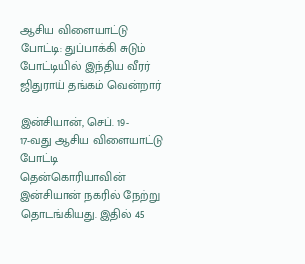ஆசிய விளையாட்டு போட்டி: துப்பாக்கி சுடும் போட்டியில் இந்திய வீரர் ஜிதுராய் தங்கம் வென்றார்

இன்சியான், செப். 19-
17-வது ஆசிய விளையாட்டு போட்டி தென்கொரியாவின் இன்சியான் நகரில் நேற்று தொடங்கியது. இதில் 45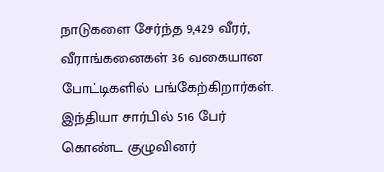நாடுகளை சேர்ந்த 9,429 வீரர், வீராங்கனைகள் 36 வகையான போட்டிகளில் பங்கேற்கிறார்கள். இந்தியா சார்பில் 516 பேர் கொண்ட குழுவினர்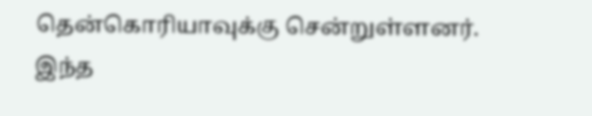தென்கொரியாவுக்கு சென்றுள்ளனர்.
இந்த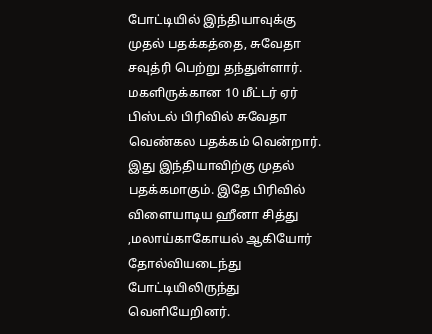போட்டியில் இந்தியாவுக்கு முதல் பதக்கத்தை, சுவேதா சவுத்ரி பெற்று தந்துள்ளார். மகளிருக்கான 10 மீட்டர் ஏர் பிஸ்டல் பிரிவில் சுவேதா வெண்கல பதக்கம் வென்றார். இது இந்தியாவிற்கு முதல் பதக்கமாகும். இதே பிரிவில் விளையாடிய ஹீனா சித்து ,மலாய்காகோயல் ஆகியோர் தோல்வியடைந்து போட்டியிலிருந்து வெளியேறினர்.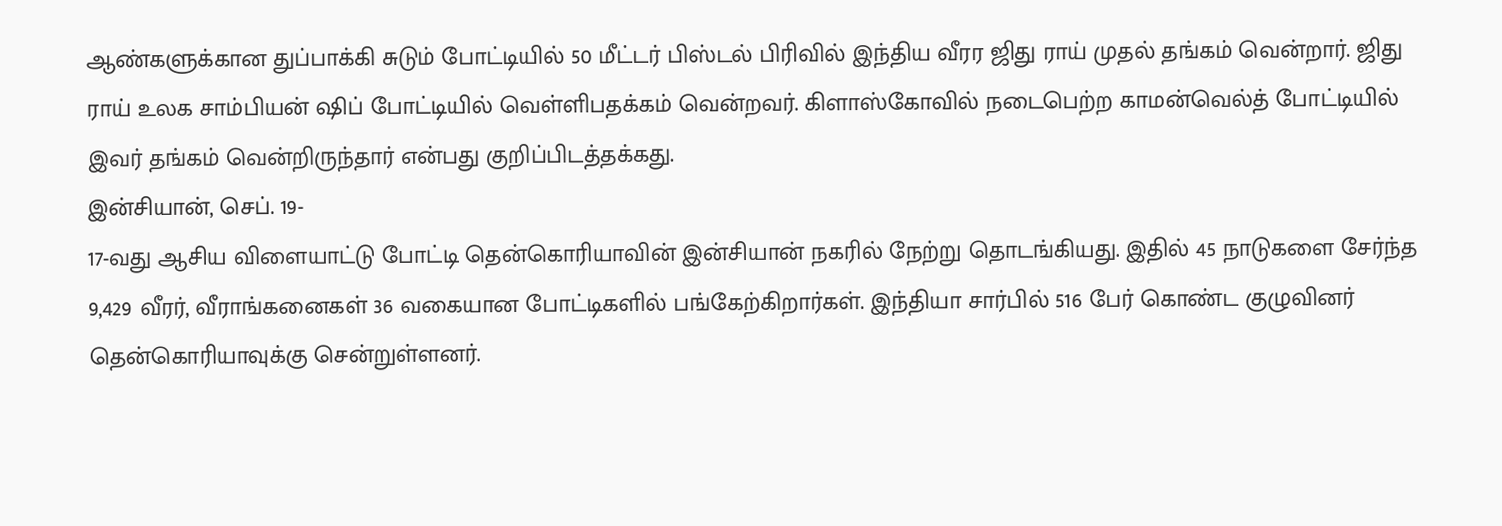ஆண்களுக்கான துப்பாக்கி சுடும் போட்டியில் 50 மீட்டர் பிஸ்டல் பிரிவில் இந்திய வீரர ஜிது ராய் முதல் தங்கம் வென்றார். ஜிது ராய் உலக சாம்பியன் ஷிப் போட்டியில் வெள்ளிபதக்கம் வென்றவர். கிளாஸ்கோவில் நடைபெற்ற காமன்வெல்த் போட்டியில் இவர் தங்கம் வென்றிருந்தார் என்பது குறிப்பிடத்தக்கது.
இன்சியான், செப். 19-
17-வது ஆசிய விளையாட்டு போட்டி தென்கொரியாவின் இன்சியான் நகரில் நேற்று தொடங்கியது. இதில் 45 நாடுகளை சேர்ந்த 9,429 வீரர், வீராங்கனைகள் 36 வகையான போட்டிகளில் பங்கேற்கிறார்கள். இந்தியா சார்பில் 516 பேர் கொண்ட குழுவினர் தென்கொரியாவுக்கு சென்றுள்ளனர்.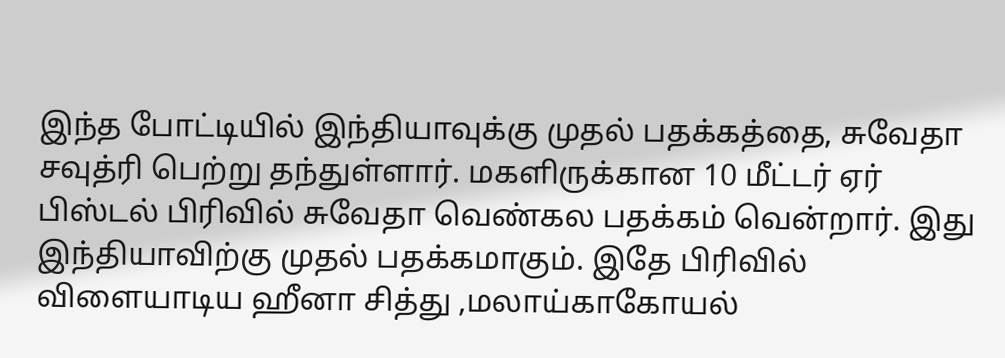இந்த போட்டியில் இந்தியாவுக்கு முதல் பதக்கத்தை, சுவேதா சவுத்ரி பெற்று தந்துள்ளார். மகளிருக்கான 10 மீட்டர் ஏர் பிஸ்டல் பிரிவில் சுவேதா வெண்கல பதக்கம் வென்றார். இது இந்தியாவிற்கு முதல் பதக்கமாகும். இதே பிரிவில் விளையாடிய ஹீனா சித்து ,மலாய்காகோயல்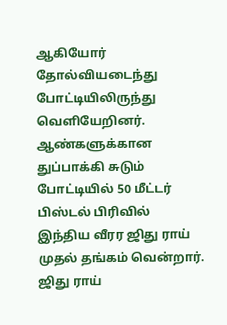ஆகியோர் தோல்வியடைந்து போட்டியிலிருந்து வெளியேறினர்.
ஆண்களுக்கான துப்பாக்கி சுடும் போட்டியில் 50 மீட்டர் பிஸ்டல் பிரிவில் இந்திய வீரர ஜிது ராய் முதல் தங்கம் வென்றார். ஜிது ராய்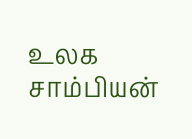உலக சாம்பியன்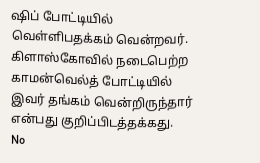ஷிப் போட்டியில் வெள்ளிபதக்கம் வென்றவர். கிளாஸ்கோவில் நடைபெற்ற காமன்வெல்த் போட்டியில் இவர் தங்கம் வென்றிருந்தார் என்பது குறிப்பிடத்தக்கது.
No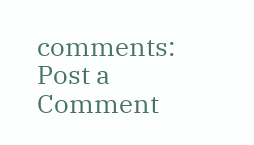comments:
Post a Comment